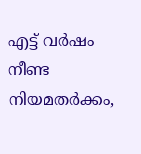എട്ട് വർഷം നീണ്ട നിയമതർക്കം,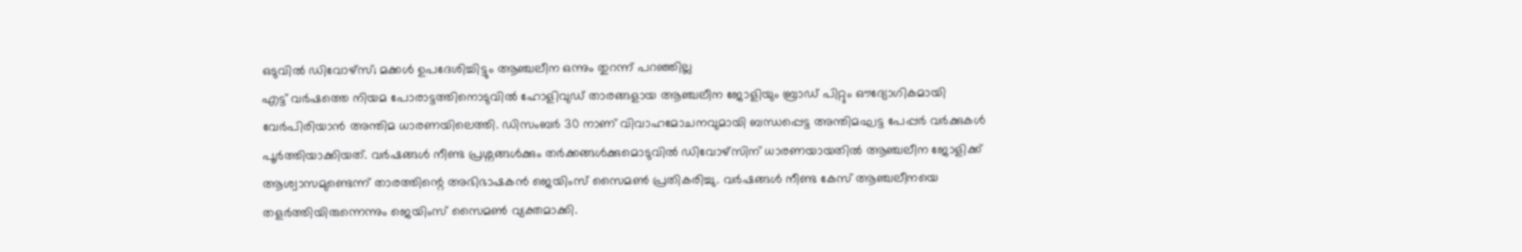ഒടുവിൽ ഡിവോഴ്സ്; മക്കൾ ഉപദേശിച്ചിട്ടും ആഞ്ചലീന ഒന്നും തുറന്ന് പറഞ്ഞില്ല
എട്ട് വർഷത്തെ നിയമ പോരാട്ടത്തിനൊടുവിൽ ഹോളിവുഡ് താരങ്ങളായ ആഞ്ചലീന ജോളിയും ബ്രാഡ് പിറ്റും ഔദ്യോഗികമായി വേർപിരിയാൻ അന്തിമ ധാരണയിലെത്തി. ഡിസംബർ 30 നാണ് വിവാഹമോചനവുമായി ബന്ധപ്പെട്ട അന്തിമഘട്ട പേപ്പർ വർക്കുകൾ പൂർത്തിയാക്കിയത്. വർഷങ്ങൾ നീണ്ട പ്രശ്നങ്ങൾക്കും തർക്കങ്ങൾക്കുമൊടുവിൽ ഡിവോഴ്സിന് ധാരണയായതിൽ ആഞ്ചലീന ജോളിക്ക് ആശ്വാസമുണ്ടെന്ന് താരത്തിന്റെ അഭിഭാഷകൻ ജെയിംസ് സൈമൺ പ്രതികരിച്ചു. വർഷങ്ങൾ നീണ്ട കേസ് ആഞ്ചലീനയെ തളർത്തിയിരുന്നെന്നും ജെയിംസ് സൈമൺ വ്യക്തമാക്കി.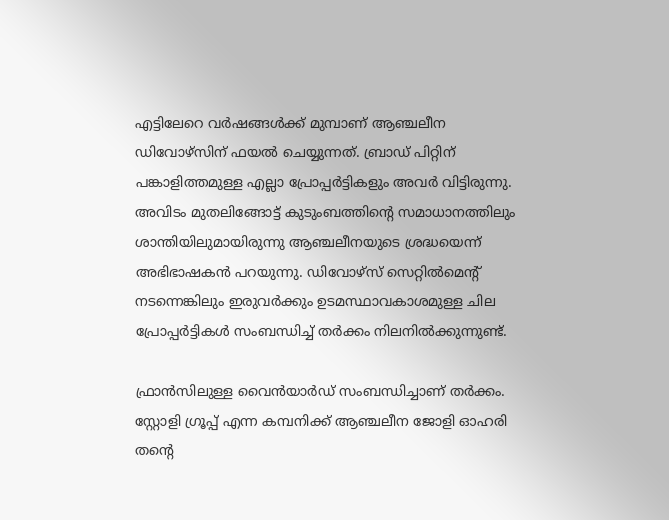എട്ടിലേറെ വർഷങ്ങൾക്ക് മുമ്പാണ് ആഞ്ചലീന ഡിവോഴ്സിന് ഫയൽ ചെയ്യുന്നത്. ബ്രാഡ് പിറ്റിന് പങ്കാളിത്തമുള്ള എല്ലാ പ്രോപ്പർട്ടികളും അവർ വിട്ടിരുന്നു. അവിടം മുതലിങ്ങോട്ട് കുടുംബത്തിന്റെ സമാധാനത്തിലും ശാന്തിയിലുമായിരുന്നു ആഞ്ചലീനയുടെ ശ്രദ്ധയെന്ന് അഭിഭാഷകൻ പറയുന്നു. ഡിവോഴ്സ് സെറ്റിൽമെന്റ് നടന്നെങ്കിലും ഇരുവർക്കും ഉടമസ്ഥാവകാശമുള്ള ചില പ്രോപ്പർട്ടികൾ സംബന്ധിച്ച് തർക്കം നിലനിൽക്കുന്നുണ്ട്.

ഫ്രാൻസിലുള്ള വൈൻയാർഡ് സംബന്ധിച്ചാണ് തർക്കം. സ്റ്റോളി ഗ്രൂപ്പ് എന്ന കമ്പനിക്ക് ആഞ്ചലീന ജോളി ഓഹരി തന്റെ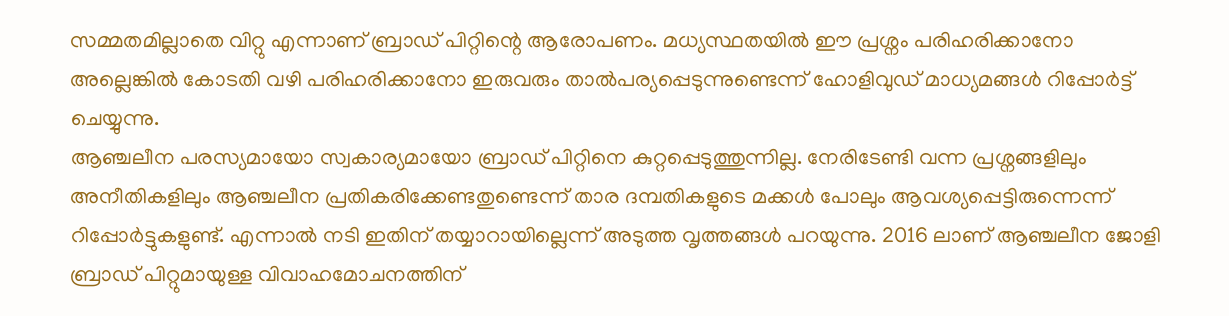സമ്മതമില്ലാതെ വിറ്റു എന്നാണ് ബ്രാഡ് പിറ്റിന്റെ ആരോപണം. മധ്യസ്ഥതയിൽ ഈ പ്രശ്നം പരിഹരിക്കാനോ അല്ലെങ്കിൽ കോടതി വഴി പരിഹരിക്കാനോ ഇരുവരും താൽപര്യപ്പെടുന്നുണ്ടെന്ന് ഹോളിവുഡ് മാധ്യമങ്ങൾ റിപ്പോർട്ട് ചെയ്യുന്നു.
ആഞ്ചലീന പരസ്യമായോ സ്വകാര്യമായോ ബ്രാഡ് പിറ്റിനെ കുറ്റപ്പെടുത്തുന്നില്ല. നേരിടേണ്ടി വന്ന പ്രശ്നങ്ങളിലും അനീതികളിലും ആഞ്ചലീന പ്രതികരിക്കേണ്ടതുണ്ടെന്ന് താര ദമ്പതികളുടെ മക്കൾ പോലും ആവശ്യപ്പെട്ടിരുന്നെന്ന് റിപ്പോർട്ടുകളുണ്ട്. എന്നാൽ നടി ഇതിന് തയ്യാറായില്ലെന്ന് അടുത്ത വൃത്തങ്ങൾ പറയുന്നു. 2016 ലാണ് ആഞ്ചലീന ജോളി ബ്രാഡ് പിറ്റുമായുള്ള വിവാഹമോചനത്തിന്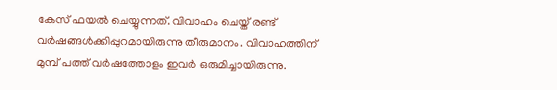കേസ് ഫയൽ ചെയ്യുന്നത്. വിവാഹം ചെയ്ത് രണ്ട് വർഷങ്ങൾക്കിപ്പുറമായിരുന്നു തീരുമാനം. വിവാഹത്തിന് മുമ്പ് പത്ത് വർഷത്തോളം ഇവർ ഒരുമിച്ചായിരുന്നു.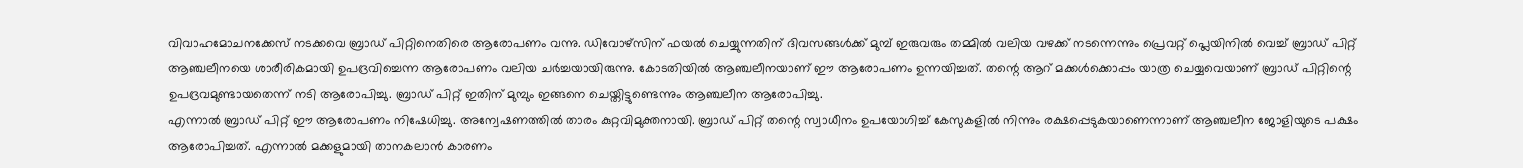വിവാഹമോചനക്കേസ് നടക്കവെ ബ്രാഡ് പിറ്റിനെതിരെ ആരോപണം വന്നു. ഡിവോഴ്സിന് ഫയൽ ചെയ്യുന്നതിന് ദിവസങ്ങൾക്ക് മുമ്പ് ഇരുവരും തമ്മിൽ വലിയ വഴക്ക് നടന്നെന്നും പ്രെവറ്റ് പ്ലെയിനിൽ വെച്ച് ബ്രാഡ് പിറ്റ് ആഞ്ചലീനയെ ശാരീരികമായി ഉപദ്രവിച്ചെന്ന ആരോപണം വലിയ ചർച്ചയായിരുന്നു. കോടതിയിൽ ആഞ്ചലീനയാണ് ഈ ആരോപണം ഉന്നയിച്ചത്. തന്റെ ആറ് മക്കൾക്കൊപ്പം യാത്ര ചെയ്യവെയാണ് ബ്രാഡ് പിറ്റിന്റെ ഉപദ്രവമുണ്ടായതെന്ന് നടി ആരോപിച്ചു. ബ്രാഡ് പിറ്റ് ഇതിന് മുമ്പും ഇങ്ങനെ ചെയ്തിട്ടുണ്ടെന്നും ആഞ്ചലീന ആരോപിച്ചു.
എന്നാൽ ബ്രാഡ് പിറ്റ് ഈ ആരോപണം നിഷേധിച്ചു. അന്വേഷണത്തിൽ താരം കുറ്റവിമുക്തനായി. ബ്രാഡ് പിറ്റ് തന്റെ സ്വാധീനം ഉപയോഗിച്ച് കേസുകളിൽ നിന്നും രക്ഷപ്പെടുകയാണെന്നാണ് ആഞ്ചലീന ജോളിയുടെ പക്ഷം ആരോപിച്ചത്. എന്നാൽ മക്കളുമായി താനകലാൻ കാരണം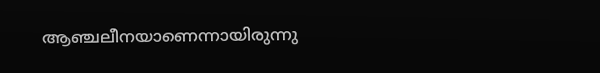ആഞ്ചലീനയാണെന്നായിരുന്നു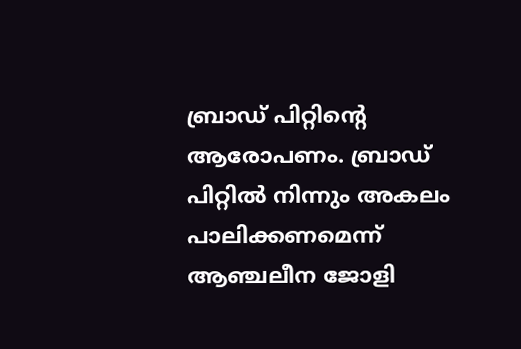ബ്രാഡ് പിറ്റിന്റെ ആരോപണം. ബ്രാഡ് പിറ്റിൽ നിന്നും അകലം പാലിക്കണമെന്ന് ആഞ്ചലീന ജോളി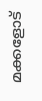മക്കളോട്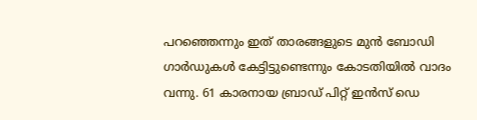പറഞ്ഞെന്നും ഇത് താരങ്ങളുടെ മുൻ ബോഡി ഗാർഡുകൾ കേട്ടിട്ടുണ്ടെന്നും കോടതിയിൽ വാദം വന്നു. 61 കാരനായ ബ്രാഡ് പിറ്റ് ഇൻസ് ഡെ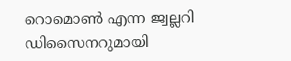റൊമൊൺ എന്ന ജ്വല്ലറി ഡിസൈനറുമായി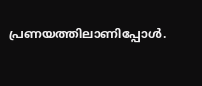പ്രണയത്തിലാണിപ്പോൾ.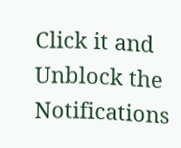Click it and Unblock the Notifications